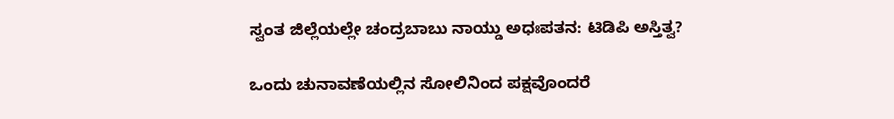ಸ್ವಂತ ಜಿಲ್ಲೆಯಲ್ಲೇ ಚಂದ್ರಬಾಬು ನಾಯ್ಡು ಅಧಃಪತನ: ಟಿಡಿಪಿ ಅಸ್ತಿತ್ವ?

ಒಂದು ಚುನಾವಣೆಯಲ್ಲಿನ ಸೋಲಿನಿಂದ ಪಕ್ಷವೊಂದರೆ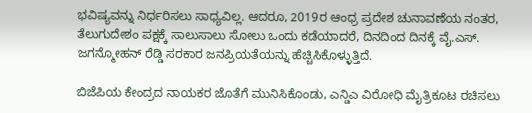ಭವಿಷ್ಯವನ್ನು ನಿರ್ಧರಿಸಲು ಸಾಧ್ಯವಿಲ್ಲ. ಆದರೂ, 2019ರ ಆಂಧ್ರ ಪ್ರದೇಶ ಚುನಾವಣೆಯ ನಂತರ, ತೆಲುಗುದೇಶಂ ಪಕ್ಷಕ್ಕೆ ಸಾಲುಸಾಲು ಸೋಲು ಒಂದು ಕಡೆಯಾದರೆ, ದಿನದಿಂದ ದಿನಕ್ಕೆ ವೈ.ಎಸ್. ಜಗನ್ಮೋಹನ್ ರೆಡ್ಡಿ ಸರಕಾರ ಜನಪ್ರಿಯತೆಯನ್ನು ಹೆಚ್ಚಿಸಿಕೊಳ್ಳುತ್ತಿದೆ.

ಬಿಜೆಪಿಯ ಕೇಂದ್ರದ ನಾಯಕರ ಜೊತೆಗೆ ಮುನಿಸಿಕೊಂಡು, ಎನ್ಡಿಎ ವಿರೋಧಿ ಮೈತ್ರಿಕೂಟ ರಚಿಸಲು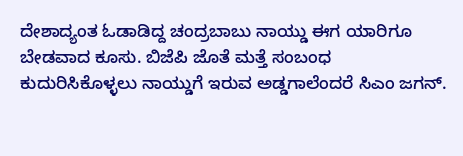ದೇಶಾದ್ಯಂತ ಓಡಾಡಿದ್ದ ಚಂದ್ರಬಾಬು ನಾಯ್ಡು ಈಗ ಯಾರಿಗೂ ಬೇಡವಾದ ಕೂಸು. ಬಿಜೆಪಿ ಜೊತೆ ಮತ್ತೆ ಸಂಬಂಧ ಕುದುರಿಸಿಕೊಳ್ಳಲು ನಾಯ್ಡುಗೆ ಇರುವ ಅಡ್ಡಗಾಲೆಂದರೆ ಸಿಎಂ ಜಗನ್.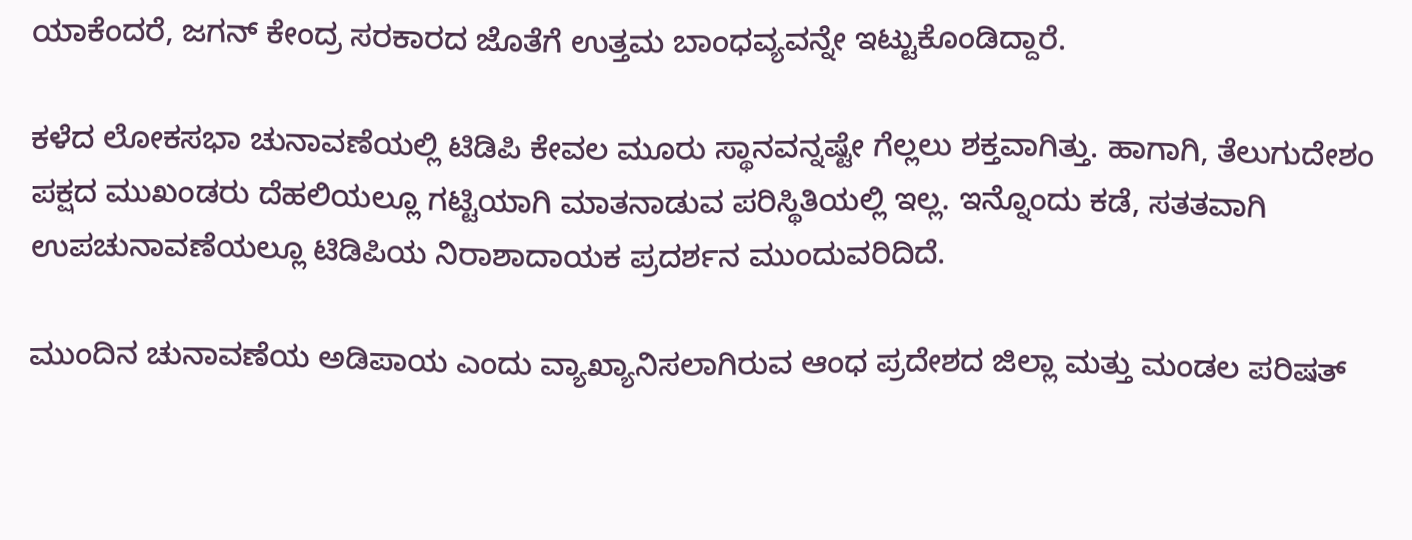ಯಾಕೆಂದರೆ, ಜಗನ್ ಕೇಂದ್ರ ಸರಕಾರದ ಜೊತೆಗೆ ಉತ್ತಮ ಬಾಂಧವ್ಯವನ್ನೇ ಇಟ್ಟುಕೊಂಡಿದ್ದಾರೆ.

ಕಳೆದ ಲೋಕಸಭಾ ಚುನಾವಣೆಯಲ್ಲಿ ಟಿಡಿಪಿ ಕೇವಲ ಮೂರು ಸ್ಥಾನವನ್ನಷ್ಟೇ ಗೆಲ್ಲಲು ಶಕ್ತವಾಗಿತ್ತು. ಹಾಗಾಗಿ, ತೆಲುಗುದೇಶಂ ಪಕ್ಷದ ಮುಖಂಡರು ದೆಹಲಿಯಲ್ಲೂ ಗಟ್ಟಿಯಾಗಿ ಮಾತನಾಡುವ ಪರಿಸ್ಥಿತಿಯಲ್ಲಿ ಇಲ್ಲ. ಇನ್ನೊಂದು ಕಡೆ, ಸತತವಾಗಿ ಉಪಚುನಾವಣೆಯಲ್ಲೂ ಟಿಡಿಪಿಯ ನಿರಾಶಾದಾಯಕ ಪ್ರದರ್ಶನ ಮುಂದುವರಿದಿದೆ.

ಮುಂದಿನ ಚುನಾವಣೆಯ ಅಡಿಪಾಯ ಎಂದು ವ್ಯಾಖ್ಯಾನಿಸಲಾಗಿರುವ ಆಂಧ ಪ್ರದೇಶದ ಜಿಲ್ಲಾ ಮತ್ತು ಮಂಡಲ ಪರಿಷತ್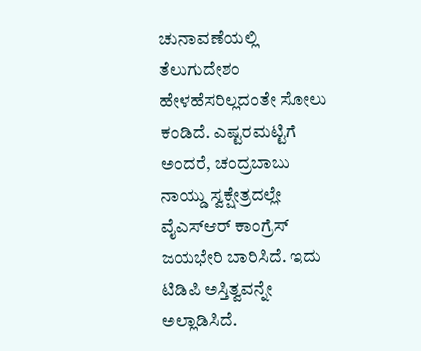ಚುನಾವಣೆಯಲ್ಲಿ ತೆಲುಗುದೇಶಂ ಹೇಳಹೆಸರಿಲ್ಲದಂತೇ ಸೋಲು ಕಂಡಿದೆ. ಎಷ್ಟರಮಟ್ಟಿಗೆ ಅಂದರೆ, ಚಂದ್ರಬಾಬು ನಾಯ್ಡು ಸ್ವಕ್ಷೇತ್ರದಲ್ಲೇ ವೈಎಸ್ಆರ್ ಕಾಂಗ್ರೆಸ್ ಜಯಭೇರಿ ಬಾರಿಸಿದೆ. ಇದು ಟಿಡಿಪಿ ಅಸ್ತಿತ್ವವನ್ನೇ ಅಲ್ಲಾಡಿಸಿದೆ.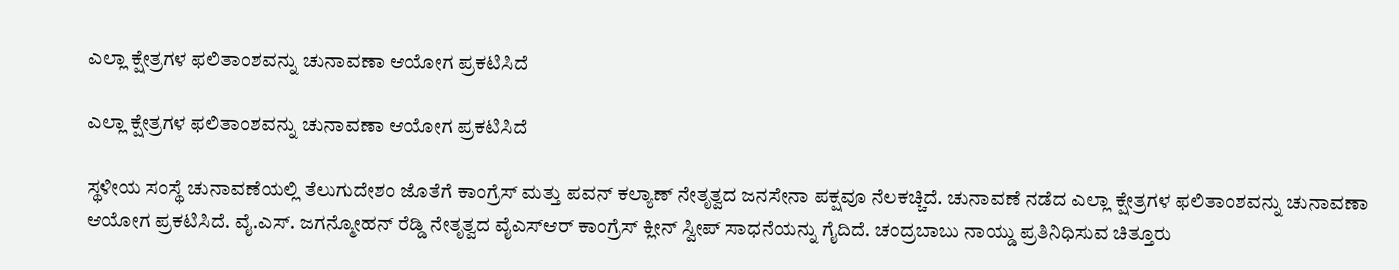ಎಲ್ಲಾ ಕ್ಷೇತ್ರಗಳ ಫಲಿತಾಂಶವನ್ನು ಚುನಾವಣಾ ಆಯೋಗ ಪ್ರಕಟಿಸಿದೆ

ಎಲ್ಲಾ ಕ್ಷೇತ್ರಗಳ ಫಲಿತಾಂಶವನ್ನು ಚುನಾವಣಾ ಆಯೋಗ ಪ್ರಕಟಿಸಿದೆ

ಸ್ಥಳೀಯ ಸಂಸ್ಥೆ ಚುನಾವಣೆಯಲ್ಲಿ ತೆಲುಗುದೇಶಂ ಜೊತೆಗೆ ಕಾಂಗ್ರೆಸ್ ಮತ್ತು ಪವನ್ ಕಲ್ಯಾಣ್ ನೇತೃತ್ವದ ಜನಸೇನಾ ಪಕ್ಷವೂ ನೆಲಕಚ್ಚಿದೆ. ಚುನಾವಣೆ ನಡೆದ ಎಲ್ಲಾ ಕ್ಷೇತ್ರಗಳ ಫಲಿತಾಂಶವನ್ನು ಚುನಾವಣಾ ಆಯೋಗ ಪ್ರಕಟಿಸಿದೆ. ವೈ.ಎಸ್. ಜಗನ್ಮೋಹನ್ ರೆಡ್ಡಿ ನೇತೃತ್ವದ ವೈಎಸ್ಆರ್ ಕಾಂಗ್ರೆಸ್ ಕ್ಲೀನ್ ಸ್ವೀಪ್ ಸಾಧನೆಯನ್ನು ಗೈದಿದೆ. ಚಂದ್ರಬಾಬು ನಾಯ್ಡು ಪ್ರತಿನಿಧಿಸುವ ಚಿತ್ತೂರು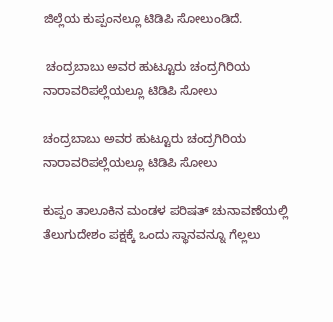ಜಿಲ್ಲೆಯ ಕುಪ್ಪಂನಲ್ಲೂ ಟಿಡಿಪಿ ಸೋಲುಂಡಿದೆ.

 ಚಂದ್ರಬಾಬು ಅವರ ಹುಟ್ಟೂರು ಚಂದ್ರಗಿರಿಯ ನಾರಾವರಿಪಲ್ಲೆಯಲ್ಲೂ ಟಿಡಿಪಿ ಸೋಲು

ಚಂದ್ರಬಾಬು ಅವರ ಹುಟ್ಟೂರು ಚಂದ್ರಗಿರಿಯ ನಾರಾವರಿಪಲ್ಲೆಯಲ್ಲೂ ಟಿಡಿಪಿ ಸೋಲು

ಕುಪ್ಪಂ ತಾಲೂಕಿನ ಮಂಡಳ ಪರಿಷತ್ ಚುನಾವಣೆಯಲ್ಲಿ ತೆಲುಗುದೇಶಂ ಪಕ್ಷಕ್ಕೆ ಒಂದು ಸ್ಥಾನವನ್ನೂ ಗೆಲ್ಲಲು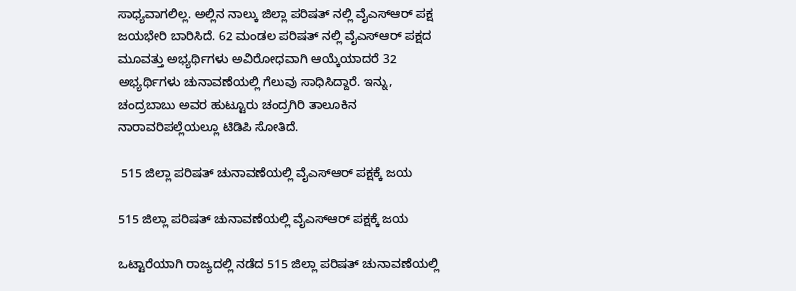ಸಾಧ್ಯವಾಗಲಿಲ್ಲ. ಅಲ್ಲಿನ ನಾಲ್ಕು ಜಿಲ್ಲಾ ಪರಿಷತ್ ನಲ್ಲಿ ವೈಎಸ್ಆರ್ ಪಕ್ಷ ಜಯಭೇರಿ ಬಾರಿಸಿದೆ. 62 ಮಂಡಲ ಪರಿಷತ್ ನಲ್ಲಿ ವೈಎಸ್ಆರ್ ಪಕ್ಷದ ಮೂವತ್ತು ಅಭ್ಯರ್ಥಿಗಳು ಅವಿರೋಧವಾಗಿ ಆಯ್ಕೆಯಾದರೆ 32 ಅಭ್ಯರ್ಥಿಗಳು ಚುನಾವಣೆಯಲ್ಲಿ ಗೆಲುವು ಸಾಧಿಸಿದ್ದಾರೆ. ಇನ್ನು, ಚಂದ್ರಬಾಬು ಅವರ ಹುಟ್ಟೂರು ಚಂದ್ರಗಿರಿ ತಾಲೂಕಿನ ನಾರಾವರಿಪಲ್ಲೆಯಲ್ಲೂ ಟಿಡಿಪಿ ಸೋತಿದೆ.

 515 ಜಿಲ್ಲಾ ಪರಿಷತ್ ಚುನಾವಣೆಯಲ್ಲಿ ವೈಎಸ್ಆರ್ ಪಕ್ಷಕ್ಕೆ ಜಯ

515 ಜಿಲ್ಲಾ ಪರಿಷತ್ ಚುನಾವಣೆಯಲ್ಲಿ ವೈಎಸ್ಆರ್ ಪಕ್ಷಕ್ಕೆ ಜಯ

ಒಟ್ಟಾರೆಯಾಗಿ ರಾಜ್ಯದಲ್ಲಿ ನಡೆದ 515 ಜಿಲ್ಲಾ ಪರಿಷತ್ ಚುನಾವಣೆಯಲ್ಲಿ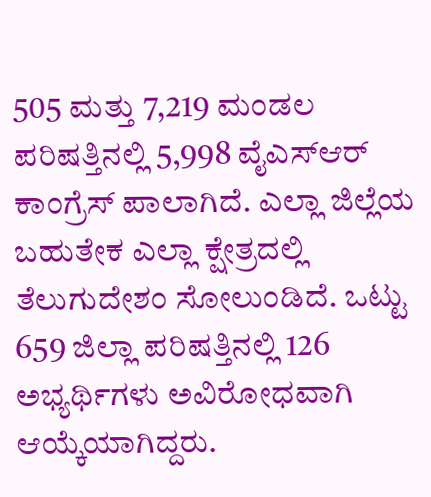505 ಮತ್ತು 7,219 ಮಂಡಲ ಪರಿಷತ್ತಿನಲ್ಲಿ 5,998 ವೈಎಸ್ಆರ್ ಕಾಂಗ್ರೆಸ್ ಪಾಲಾಗಿದೆ. ಎಲ್ಲಾ ಜಿಲ್ಲೆಯ ಬಹುತೇಕ ಎಲ್ಲಾ ಕ್ಷೇತ್ರದಲ್ಲಿ ತೆಲುಗುದೇಶಂ ಸೋಲುಂಡಿದೆ. ಒಟ್ಟು 659 ಜಿಲ್ಲಾ ಪರಿಷತ್ತಿನಲ್ಲಿ 126 ಅಭ್ಯರ್ಥಿಗಳು ಅವಿರೋಧವಾಗಿ ಆಯ್ಕೆಯಾಗಿದ್ದರು.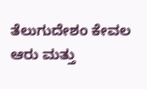ತೆಲುಗುದೇಶಂ ಕೇವಲ ಆರು ಮತ್ತು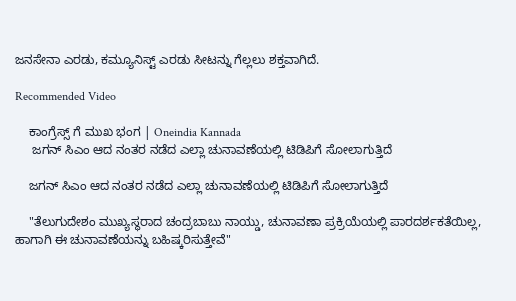ಜನಸೇನಾ ಎರಡು, ಕಮ್ಯೂನಿಸ್ಟ್ ಎರಡು ಸೀಟನ್ನು ಗೆಲ್ಲಲು ಶಕ್ತವಾಗಿದೆ.

Recommended Video

    ಕಾಂಗ್ರೆಸ್ಸ್ ಗೆ ಮುಖ ಭಂಗ | Oneindia Kannada
     ಜಗನ್ ಸಿಎಂ ಆದ ನಂತರ ನಡೆದ ಎಲ್ಲಾ ಚುನಾವಣೆಯಲ್ಲಿ ಟಿಡಿಪಿಗೆ ಸೋಲಾಗುತ್ತಿದೆ

    ಜಗನ್ ಸಿಎಂ ಆದ ನಂತರ ನಡೆದ ಎಲ್ಲಾ ಚುನಾವಣೆಯಲ್ಲಿ ಟಿಡಿಪಿಗೆ ಸೋಲಾಗುತ್ತಿದೆ

    "ತೆಲುಗುದೇಶಂ ಮುಖ್ಯಸ್ಥರಾದ ಚಂದ್ರಬಾಬು ನಾಯ್ಡು, ಚುನಾವಣಾ ಪ್ರಕ್ರಿಯೆಯಲ್ಲಿ ಪಾರದರ್ಶಕತೆಯಿಲ್ಲ, ಹಾಗಾಗಿ ಈ ಚುನಾವಣೆಯನ್ನು ಬಹಿಷ್ಕರಿಸುತ್ತೇವೆ"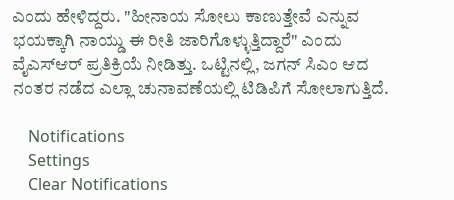ಎಂದು ಹೇಳಿದ್ದರು. "ಹೀನಾಯ ಸೋಲು ಕಾಣುತ್ತೇವೆ ಎನ್ನುವ ಭಯಕ್ಕಾಗಿ ನಾಯ್ಡು ಈ ರೀತಿ ಜಾರಿಗೊಳ್ಳುತ್ತಿದ್ದಾರೆ" ಎಂದು ವೈಎಸ್ಆರ್ ಪ್ರತಿಕ್ರಿಯೆ ನೀಡಿತ್ತು. ಒಟ್ಟಿನಲ್ಲಿ, ಜಗನ್ ಸಿಎಂ ಆದ ನಂತರ ನಡೆದ ಎಲ್ಲಾ ಚುನಾವಣೆಯಲ್ಲಿ ಟಿಡಿಪಿಗೆ ಸೋಲಾಗುತ್ತಿದೆ.

    Notifications
    Settings
    Clear Notifications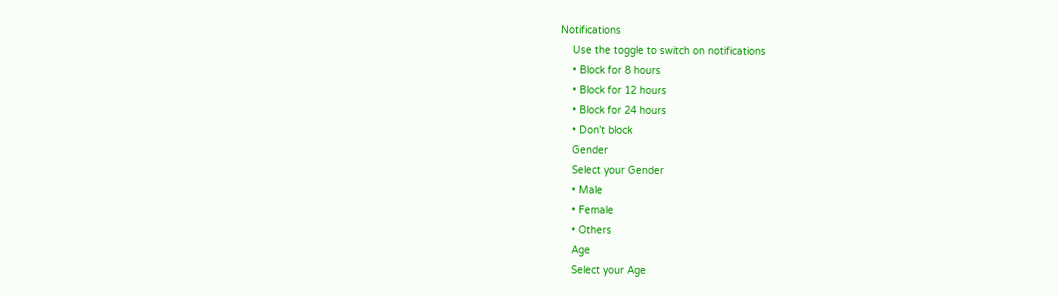Notifications
    Use the toggle to switch on notifications
    • Block for 8 hours
    • Block for 12 hours
    • Block for 24 hours
    • Don't block
    Gender
    Select your Gender
    • Male
    • Female
    • Others
    Age
    Select your Age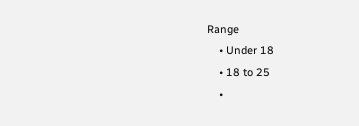Range
    • Under 18
    • 18 to 25
    •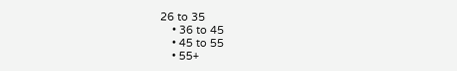26 to 35
    • 36 to 45
    • 45 to 55
    • 55+